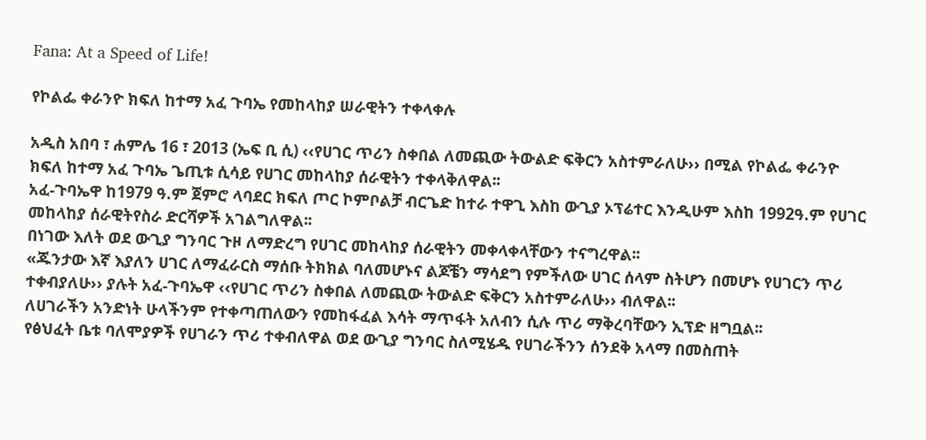Fana: At a Speed of Life!

የኮልፌ ቀራንዮ ክፍለ ከተማ አፈ ጉባኤ የመከላከያ ሠራዊትን ተቀላቀሉ

አዲስ አበባ ፣ ሐምሌ 16 ፣ 2013 (ኤፍ ቢ ሲ) ‹‹የሀገር ጥሪን ስቀበል ለመጪው ትውልድ ፍቅርን አስተምራለሁ›› በሚል የኮልፌ ቀራንዮ ክፍለ ከተማ አፈ ጉባኤ ጌጢቱ ሲሳይ የሀገር መከላከያ ሰራዊትን ተቀላቅለዋል፡፡
አፈ-ጉባኤዋ ከ1979 ዓ.ም ጀምሮ ላባደር ክፍለ ጦር ኮምቦልቻ ብርጌድ ከተራ ተዋጊ እስከ ውጊያ ኦፕሬተር እንዲሁም እስከ 1992ዓ.ም የሀገር መከላከያ ሰራዊትየስራ ድርሻዎች አገልግለዋል፡፡
በነገው እለት ወደ ውጊያ ግንባር ጉዞ ለማድረግ የሀገር መከላከያ ሰራዊትን መቀላቀላቸውን ተናግረዋል፡፡
«ጁንታው እኛ እያለን ሀገር ለማፈራርስ ማሰቡ ትክክል ባለመሆኑና ልጆቼን ማሳደግ የምችለው ሀገር ሰላም ስትሆን በመሆኑ የሀገርን ጥሪ ተቀብያለሁ›› ያሉት አፈ-ጉባኤዋ ‹‹የሀገር ጥሪን ስቀበል ለመጪው ትውልድ ፍቅርን አስተምራለሁ›› ብለዋል፡፡
ለሀገራችን አንድነት ሁላችንም የተቀጣጠለውን የመከፋፈል እሳት ማጥፋት አለብን ሲሉ ጥሪ ማቅረባቸውን ኢፕድ ዘግቧል፡፡
የፅህፈት ቤቱ ባለሞያዎች የሀገራን ጥሪ ተቀብለዋል ወደ ውጊያ ግንባር ስለሚሄዱ የሀገራችንን ሰንደቅ አላማ በመስጠት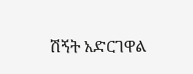ሽኝት አድርገዋል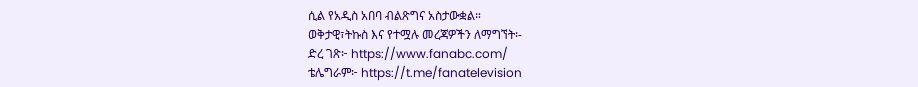ሲል የአዲስ አበባ ብልጽግና አስታውቋል።
ወቅታዊ፣ትኩስ እና የተሟሉ መረጃዎችን ለማግኘት፡-
ድረ ገጽ፦ https://www.fanabc.com/
ቴሌግራም፦ https://t.me/fanatelevision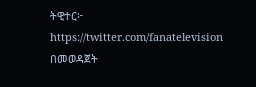ትዊተር፦ https://twitter.com/fanatelevision በመወዳጀት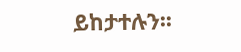ይከታተሉን፡፡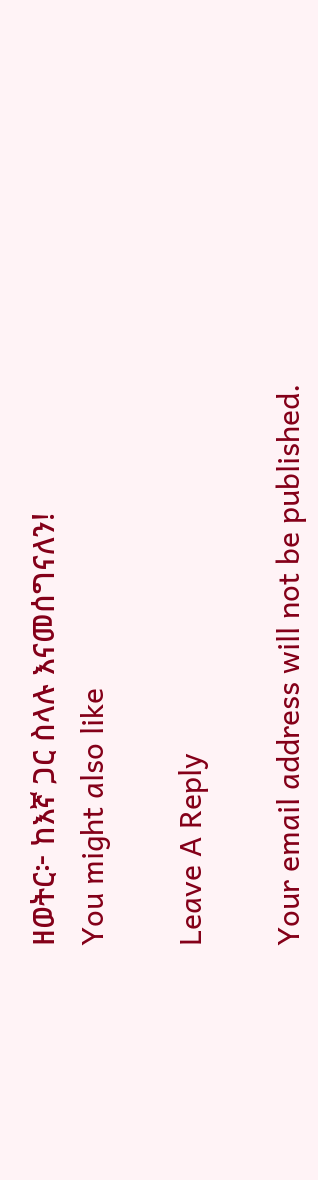ዘወትር፦ ከእኛ ጋር ስላሉ እናመሰግናለን!
You might also like

Leave A Reply

Your email address will not be published.